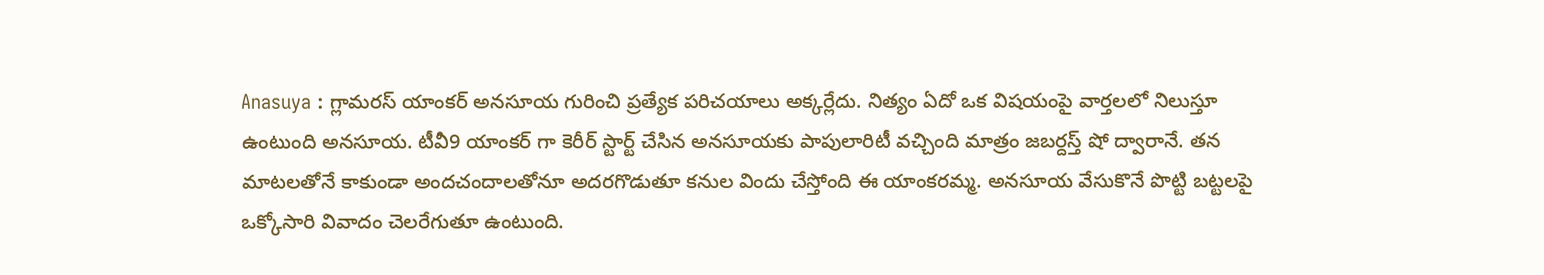Anasuya : గ్లామరస్ యాంకర్ అనసూయ గురించి ప్రత్యేక పరిచయాలు అక్కర్లేదు. నిత్యం ఏదో ఒక విషయంపై వార్తలలో నిలుస్తూ ఉంటుంది అనసూయ. టీవీ9 యాంకర్ గా కెరీర్ స్టార్ట్ చేసిన అనసూయకు పాపులారిటీ వచ్చింది మాత్రం జబర్దస్త్ షో ద్వారానే. తన మాటలతోనే కాకుండా అందచందాలతోనూ అదరగొడుతూ కనుల విందు చేస్తోంది ఈ యాంకరమ్మ. అనసూయ వేసుకొనే పొట్టి బట్టలపై ఒక్కోసారి వివాదం చెలరేగుతూ ఉంటుంది.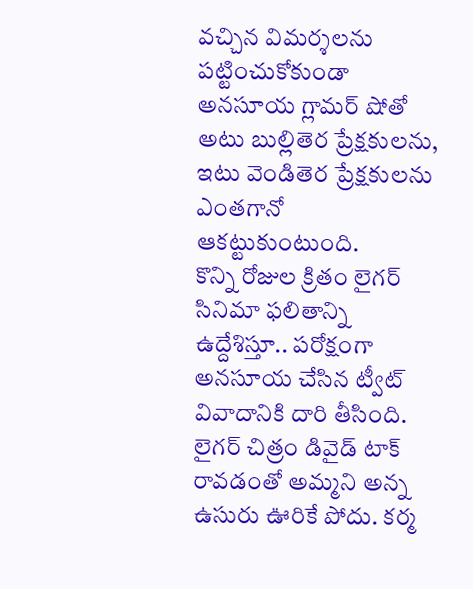వచ్చిన విమర్శలను పట్టించుకోకుండా అనసూయ గ్లామర్ షోతో అటు బుల్లితెర ప్రేక్షకులను, ఇటు వెండితెర ప్రేక్షకులను ఎంతగానో ఆకట్టుకుంటుంది.
కొన్ని రోజుల క్రితం లైగర్ సినిమా ఫలితాన్ని ఉద్దేశిస్తూ.. పరోక్షంగా అనసూయ చేసిన ట్వీట్ వివాదానికి దారి తీసింది. లైగర్ చిత్రం డివైడ్ టాక్ రావడంతో అమ్మని అన్న ఉసురు ఊరికే పోదు. కర్మ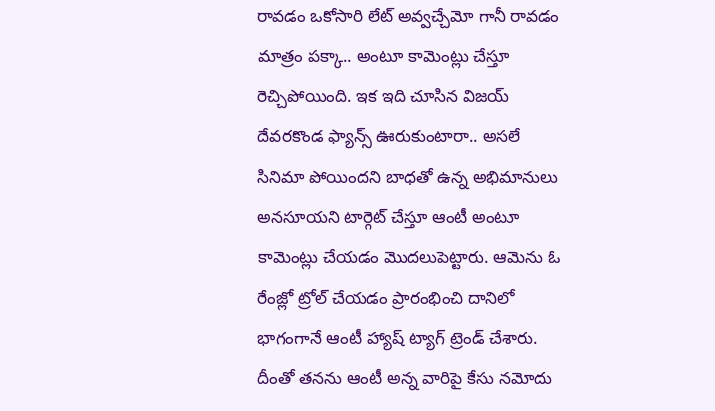రావడం ఒకోసారి లేట్ అవ్వచ్చేమో గానీ రావడం మాత్రం పక్కా.. అంటూ కామెంట్లు చేస్తూ రెచ్చిపోయింది. ఇక ఇది చూసిన విజయ్ దేవరకొండ ఫ్యాన్స్ ఊరుకుంటారా.. అసలే సినిమా పోయిందని బాధతో ఉన్న అభిమానులు అనసూయని టార్గెట్ చేస్తూ ఆంటీ అంటూ కామెంట్లు చేయడం మొదలుపెట్టారు. ఆమెను ఓ రేంజ్లో ట్రోల్ చేయడం ప్రారంభించి దానిలో భాగంగానే ఆంటీ హ్యాష్ ట్యాగ్ ట్రెండ్ చేశారు. దీంతో తనను ఆంటీ అన్న వారిపై కేసు నమోదు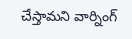చేస్తామని వార్నింగ్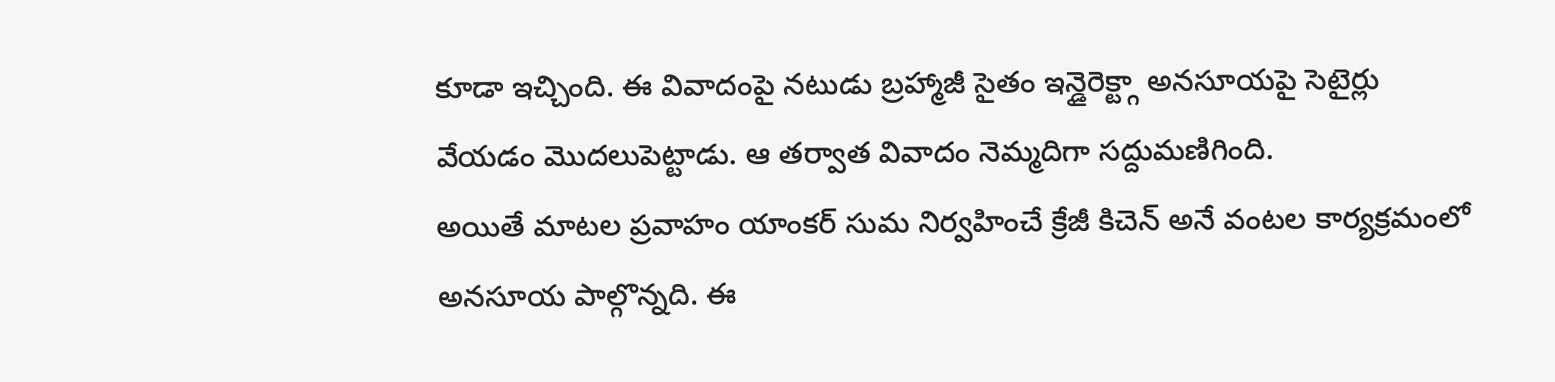కూడా ఇచ్చింది. ఈ వివాదంపై నటుడు బ్రహ్మాజీ సైతం ఇన్డైరెక్ట్గా అనసూయపై సెటైర్లు వేయడం మొదలుపెట్టాడు. ఆ తర్వాత వివాదం నెమ్మదిగా సద్దుమణిగింది.
అయితే మాటల ప్రవాహం యాంకర్ సుమ నిర్వహించే క్రేజీ కిచెన్ అనే వంటల కార్యక్రమంలో అనసూయ పాల్గొన్నది. ఈ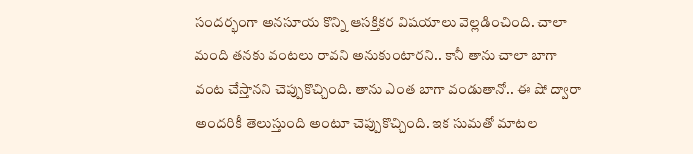సందర్భంగా అనసూయ కొన్ని ఆసక్తికర విషయాలు వెల్లడించింది. చాలా మంది తనకు వంటలు రావని అనుకుంటారని.. కానీ తాను చాలా బాగా వంట చేస్తానని చెప్పుకొచ్చింది. తాను ఎంత బాగా వండుతానో.. ఈ షో ద్వారా అందరికీ తెలుస్తుంది అంటూ చెప్పుకొచ్చింది. ఇక సుమతో మాటల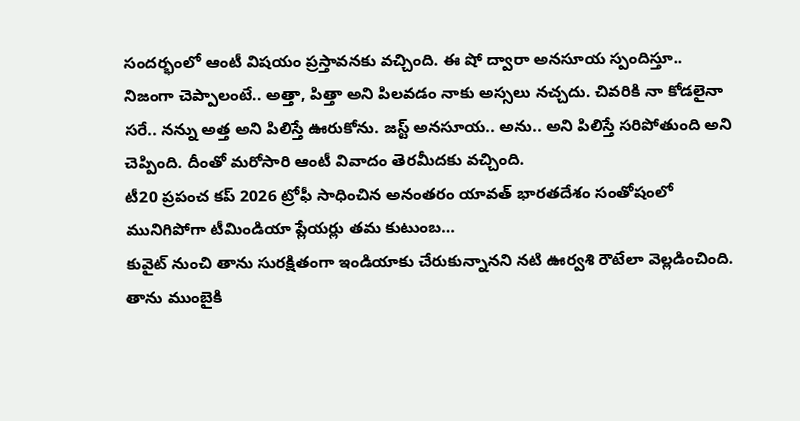సందర్భంలో ఆంటీ విషయం ప్రస్తావనకు వచ్చింది. ఈ షో ద్వారా అనసూయ స్పందిస్తూ.. నిజంగా చెప్పాలంటే.. అత్తా, పిత్తా అని పిలవడం నాకు అస్సలు నచ్చదు. చివరికి నా కోడలైనా సరే.. నన్ను అత్త అని పిలిస్తే ఊరుకోను. జస్ట్ అనసూయ.. అను.. అని పిలిస్తే సరిపోతుంది అని చెప్పింది. దీంతో మరోసారి ఆంటీ వివాదం తెరమీదకు వచ్చింది.
టీ20 ప్రపంచ కప్ 2026 ట్రోఫీ సాధించిన అనంతరం యావత్ భారతదేశం సంతోషంలో మునిగిపోగా టీమిండియా ప్లేయర్లు తమ కుటుంబ…
కువైట్ నుంచి తాను సురక్షితంగా ఇండియాకు చేరుకున్నానని నటి ఊర్వశి రౌటేలా వెల్లడించింది. తాను ముంబైకి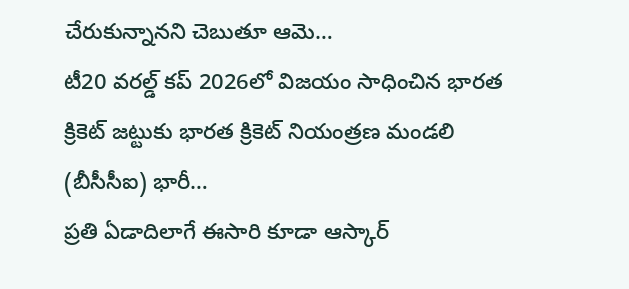చేరుకున్నానని చెబుతూ ఆమె…
టీ20 వరల్డ్ కప్ 2026లో విజయం సాధించిన భారత క్రికెట్ జట్టుకు భారత క్రికెట్ నియంత్రణ మండలి (బీసీసీఐ) భారీ…
ప్రతి ఏడాదిలాగే ఈసారి కూడా ఆస్కార్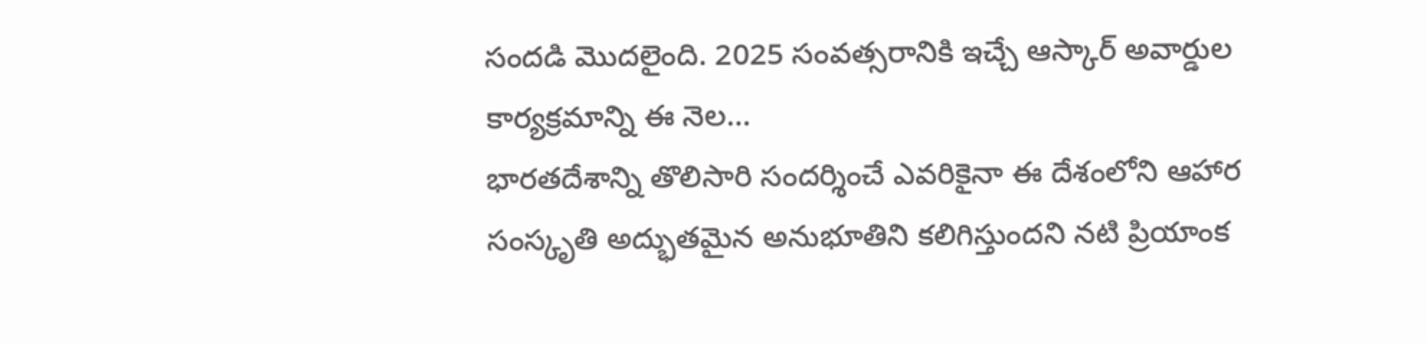సందడి మొదలైంది. 2025 సంవత్సరానికి ఇచ్చే ఆస్కార్ అవార్డుల కార్యక్రమాన్ని ఈ నెల…
భారతదేశాన్ని తొలిసారి సందర్శించే ఎవరికైనా ఈ దేశంలోని ఆహార సంస్కృతి అద్భుతమైన అనుభూతిని కలిగిస్తుందని నటి ప్రియాంక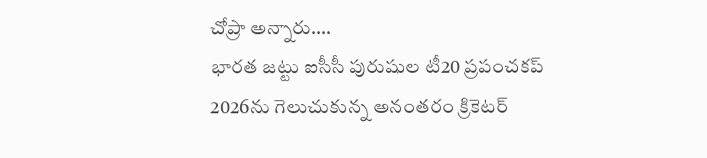చోప్రా అన్నారు.…
భారత జట్టు ఐసీసీ పురుషుల టీ20 ప్రపంచకప్ 2026ను గెలుచుకున్న అనంతరం క్రికెటర్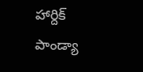హార్దిక్ పాండ్యా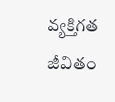వ్యక్తిగత జీవితం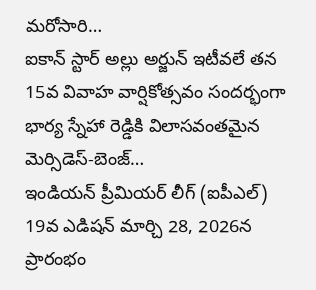మరోసారి…
ఐకాన్ స్టార్ అల్లు అర్జున్ ఇటీవలే తన 15వ వివాహ వార్షికోత్సవం సందర్భంగా భార్య స్నేహా రెడ్డికి విలాసవంతమైన మెర్సిడెస్-బెంజ్…
ఇండియన్ ప్రీమియర్ లీగ్ (ఐపీఎల్) 19వ ఎడిషన్ మార్చి 28, 2026న ప్రారంభం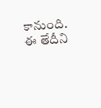కానుంది. ఈ తేదీని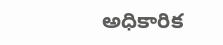అధికారిక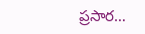ప్రసార…